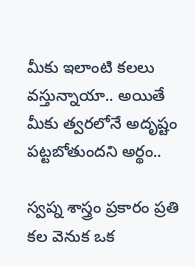మీకు ఇలాంటి క‌ల‌లు వ‌స్తున్నాయా.. అయితే మీకు త్వ‌ర‌లోనే అదృష్టం ప‌ట్ట‌బోతుంద‌ని అర్థం..

స్వప్న శాస్త్రం ప్రకారం ప్రతి కల వెనుక ఒక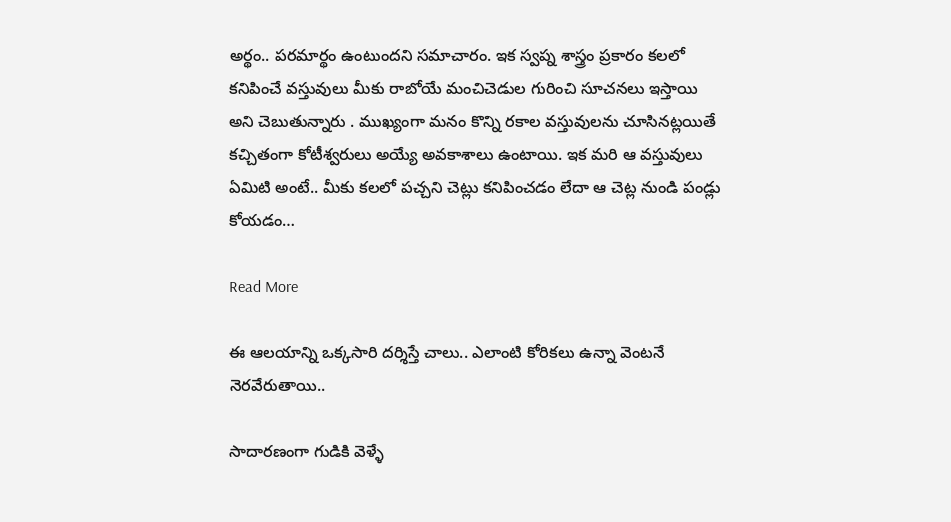అర్థం.. పరమార్థం ఉంటుందని సమాచారం. ఇక స్వప్న శాస్త్రం ప్రకారం కలలో కనిపించే వస్తువులు మీకు రాబోయే మంచిచెడుల గురించి సూచనలు ఇస్తాయి అని చెబుతున్నారు . ముఖ్యంగా మనం కొన్ని రకాల వస్తువులను చూసినట్లయితే కచ్చితంగా కోటీశ్వరులు అయ్యే అవకాశాలు ఉంటాయి. ఇక మరి ఆ వస్తువులు ఏమిటి అంటే.. మీకు కలలో పచ్చని చెట్లు కనిపించడం లేదా ఆ చెట్ల నుండి పండ్లు కోయడం…

Read More

ఈ ఆల‌యాన్ని ఒక్క‌సారి ద‌ర్శిస్తే చాలు.. ఎలాంటి కోరిక‌లు ఉన్నా వెంట‌నే నెర‌వేరుతాయి..

సాదారణంగా గుడికి వెళ్ళే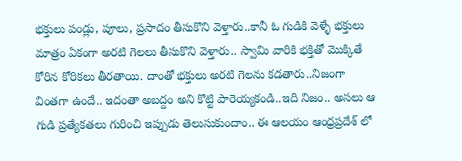భక్తులు పండ్లు, పూలు, ప్రసాదం తీసుకొని వెళ్తారు..కానీ ఓ గుడికి వెళ్ళే భక్తులు మాత్రం ఏకంగా అరటి గెలలు తీసుకొని వెళ్తారు.. స్వామి వారికి భక్తితో మొక్కితే కోరిన కోరికలు తీరతాయి. దాంతో భక్తులు అరటి గెలను కడతారు..నిజంగా వింతగా ఉందే.. ఇదంతా అబద్దం అని కొట్టి పారెయ్యకండి..ఇది నిజం.. అసలు ఆ గుడి ప్రత్యేకతలు గురించి ఇప్పుడు తెలుసుకుందాం.. ఈ ఆలయం ఆంధ్రప్రదేశ్ లో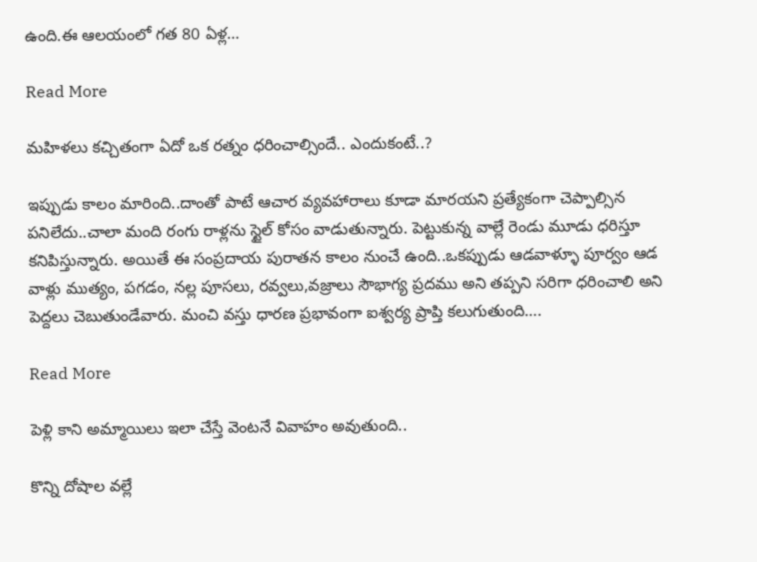ఉంది.ఈ ఆలయంలో గత 80 ఏళ్ల…

Read More

మ‌హిళ‌లు క‌చ్చితంగా ఏదో ఒక ర‌త్నం ధ‌రించాల్సిందే.. ఎందుకంటే..?

ఇప్పుడు కాలం మారింది..దాంతో పాటే ఆచార వ్యవహారాలు కూడా మారయని ప్రత్యేకంగా చెప్పాల్సిన పనిలేదు..చాలా మంది రంగు రాళ్లను స్టైల్ కోసం వాడుతున్నారు. పెట్టుకున్న వాల్లే రెండు మూడు ధరిస్తూ కనిపిస్తున్నారు. అయితే ఈ సంప్రదాయ పురాతన కాలం నుంచే ఉంది..ఒకప్పుడు ఆడవాళ్ళూ పూర్వం ఆడ వాళ్లు ముత్యం, పగడం, నల్ల పూసలు, రవ్వలు,వజ్రాలు సౌభాగ్య ప్రదము అని తప్పని సరిగా ధరించాలి అని పెద్దలు చెబుతుండేవారు. మంచి వస్తు ధారణ ప్రభావంగా ఐశ్వర్య ప్రాప్తి కలుగుతుంది….

Read More

పెళ్లి కాని అమ్మాయిలు ఇలా చేస్తే వెంట‌నే వివాహం అవుతుంది..

కొన్ని దోషాల వల్లే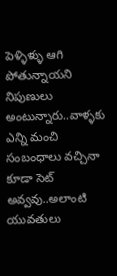పెళ్ళిళ్ళు ఆగి పోతున్నాయని నిపుణులు అంటున్నారు..వాళ్ళకు ఎన్ని మంచి సంబంధాలు వచ్చినా కూడా సెట్ అవ్వవు..అలాంటి యువతులు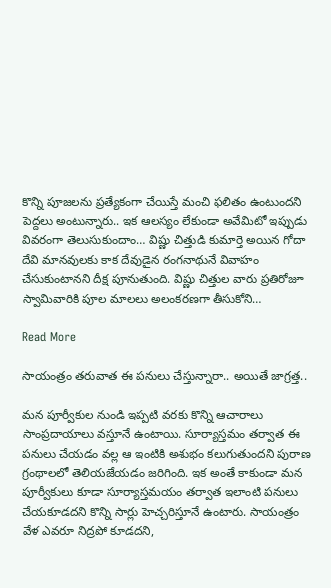కొన్ని పూజలను ప్రత్యేకంగా చేయిస్తే మంచి ఫలితం ఉంటుందని పెద్దలు అంటున్నారు.. ఇక ఆలస్యం లేకుండా అవేమిటో ఇప్పుడు వివరంగా తెలుసుకుందాం… విష్ణు చిత్తుడి కుమార్తె అయిన గోదా దేవి మానవులకు కాక దేవుడైన రంగనాథునే వివాహం చేసుకుంటానని దీక్ష పూనుతుంది. విష్ణు చిత్తుల వారు ప్రతిరోజూ స్వామివారికి పూల మాలలు అలంకరణగా తీసుకోని…

Read More

సాయంత్రం త‌రువాత ఈ ప‌నులు చేస్తున్నారా.. అయితే జాగ్ర‌త్త‌..

మన పూర్వీకుల నుండి ఇప్పటి వరకు కొన్ని ఆచారాలు సాంప్రదాయాలు వస్తూనే ఉంటాయి. సూర్యాస్తమం తర్వాత ఈ పనులు చేయడం వల్ల ఆ ఇంటికి అశుభం కలుగుతుందని పురాణ గ్రంథాలలో తెలియజేయడం జరిగింది. ఇక అంతే కాకుండా మన పూర్వీకులు కూడా సూర్యాస్తమయం తర్వాత ఇలాంటి పనులు చేయకూడదని కొన్ని సార్లు హెచ్చరిస్తూనే ఉంటారు. సాయంత్రం వేళ ఎవరూ నిద్రపో కూడదని,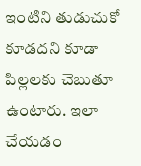ఇంటిని తుడుచుకో కూడదని కూడా పిల్లలకు చెబుతూ ఉంటారు. ఇలా చేయడం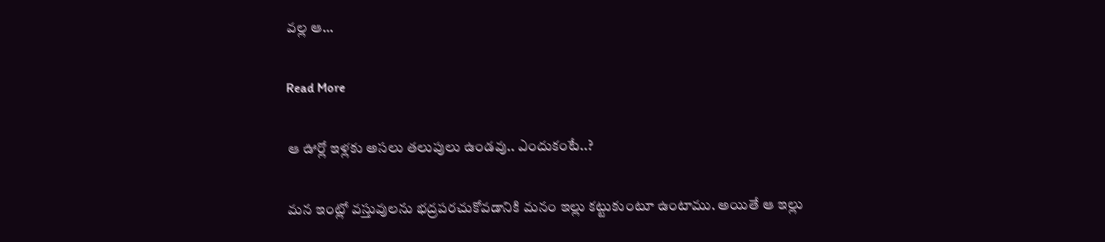వల్ల ఆ…

Read More

ఆ ఊర్లో ఇళ్ల‌కు అస‌లు త‌లుపులు ఉండ‌వు.. ఎందుకంటే..?

మన ఇంట్లో వస్తువులను భద్రపరచుకోవడానికి మనం ఇల్లు కట్టుకుంటూ ఉంటాము. అయితే ఆ ఇల్లు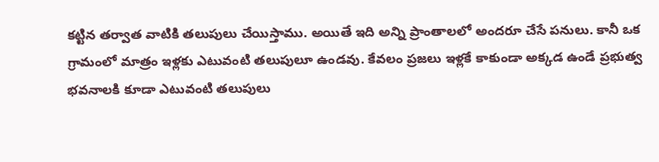కట్టిన తర్వాత వాటికి తలుపులు చేయిస్తాము. అయితే ఇది అన్ని ప్రాంతాలలో అందరూ చేసే పనులు. కానీ ఒక గ్రామంలో మాత్రం ఇళ్లకు ఎటువంటి తలుపులూ ఉండవు. కేవలం ప్రజలు ఇళ్లకే కాకుండా అక్కడ ఉండే ప్రభుత్వ భవనాలకి కూడా ఎటువంటి తలుపులు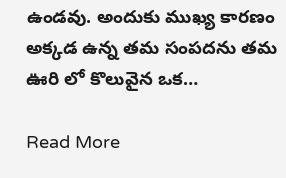ఉండవు. అందుకు ముఖ్య కారణం అక్కడ ఉన్న తమ సంపదను తమ ఊరి లో కొలువైన ఒక…

Read More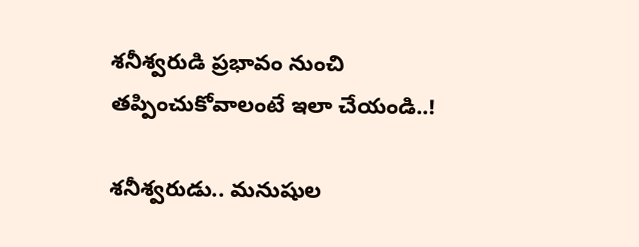శ‌నీశ్వ‌రుడి ప్ర‌భావం నుంచి త‌ప్పించుకోవాలంటే ఇలా చేయండి..!

శనీశ్వరుడు.. మనుషుల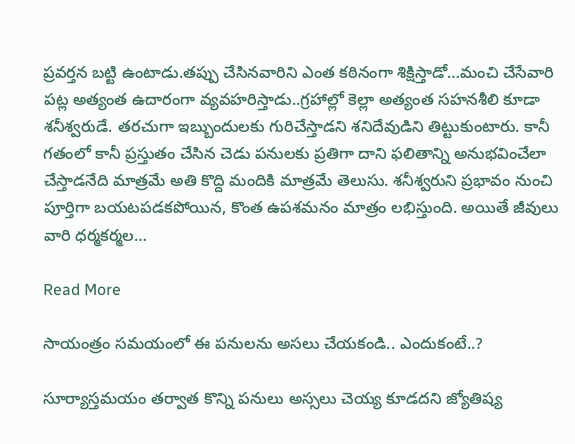ప్రవర్తన బట్టి ఉంటాడు.తప్పు చేసినవారిని ఎంత కఠినంగా శిక్షిస్తాడో…మంచి చేసేవారి పట్ల అత్యంత ఉదారంగా వ్యవహరిస్తాడు..గ్రహాల్లో కెల్లా అత్యంత సహనశీలి కూడా శనీశ్వరుడే. తరచుగా ఇబ్బుందులకు గురిచేస్తాడని శనిదేవుడిని తిట్టుకుంటారు. కానీ గతంలో కానీ ప్రస్తుతం చేసిన చెడు పనులకు ప్రతిగా దాని ఫలితాన్ని అనుభవించేలా చేస్తాడనేది మాత్రమే అతి కొద్ది మందికి మాత్రమే తెలుసు. శనీశ్వరుని ప్రభావం నుంచి పూర్తిగా బయటపడకపోయిన, కొంత ఉపశమనం మాత్రం లభిస్తుంది. అయితే జీవులు వారి ధర్మకర్మల…

Read More

సాయంత్రం స‌మ‌యంలో ఈ ప‌నుల‌ను అస‌లు చేయ‌కండి.. ఎందుకంటే..?

సూర్యాస్తమయం తర్వాత కొన్ని పనులు అస్సలు చెయ్య కూడదని జ్యోతిష్య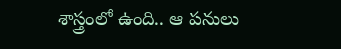శాస్త్రంలో ఉంది.. ఆ పనులు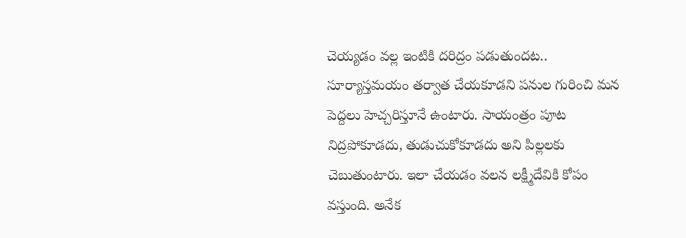చెయ్యడం వల్ల ఇంటికి దరిద్రం పడుతుందట.. సూర్యాస్తమయం తర్వాత చేయకూడని పనుల గురించి మన పెద్దలు హెచ్చరిస్తూనే ఉంటారు. సాయంత్రం పూట నిద్రపోకూడదు, తుడుచుకోకూడదు అని పిల్లలకు చెబుతుంటారు. ఇలా చేయడం వలన లక్ష్మీదేవికి కోపం వస్తుంది. అనేక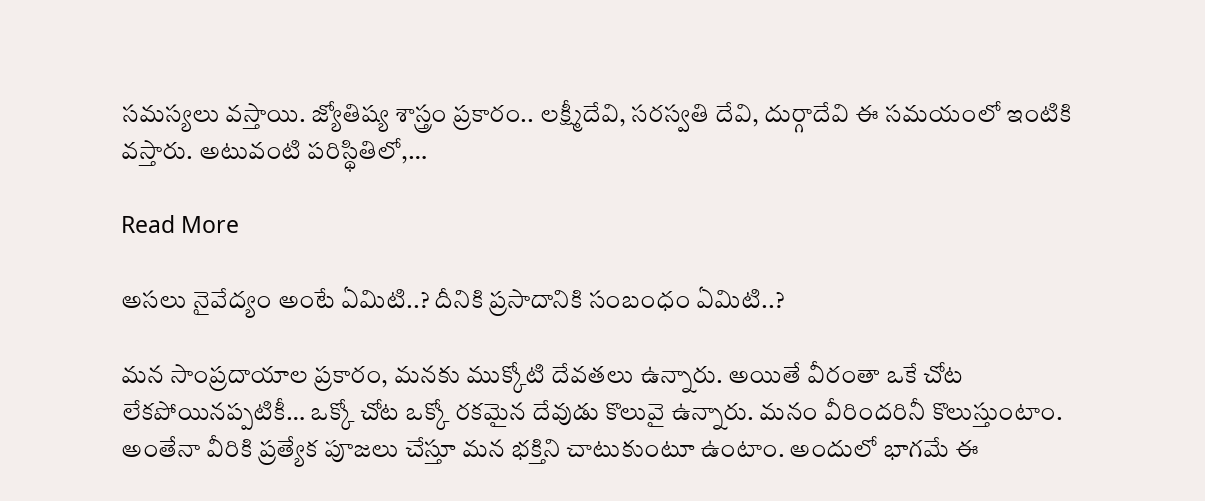సమస్యలు వస్తాయి. జ్యోతిష్య శాస్త్రం ప్రకారం.. లక్ష్మీదేవి, సరస్వతి దేవి, దుర్గాదేవి ఈ సమయంలో ఇంటికి వస్తారు. అటువంటి పరిస్థితిలో,…

Read More

అస‌లు నైవేద్యం అంటే ఏమిటి..? దీనికి ప్ర‌సాదానికి సంబంధం ఏమిటి..?

మన సాంప్రదాయాల ప్రకారం, మనకు ముక్కోటి దేవతలు ఉన్నారు. అయితే వీరంతా ఒకే చోట లేకపోయినప్పటికీ… ఒక్కో చోట ఒక్కో రకమైన దేవుడు కొలువై ఉన్నారు. మనం వీరిందరినీ కొలుస్తుంటాం. అంతేనా వీరికి ప్రత్యేక పూజలు చేస్తూ మన భక్తిని చాటుకుంటూ ఉంటాం. అందులో భాగమే ఈ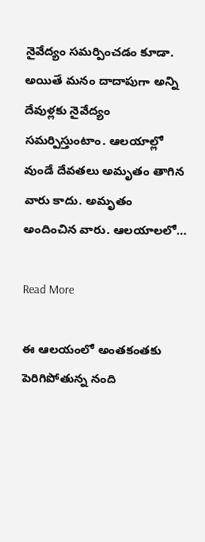నైవేద్యం సమర్పించడం కూడా. అయితే మనం దాదాపుగా అన్ని దేవుళ్లకు నైవేద్యం సమర్పిస్తుంటాం. ఆలయాల్లో వుండే దేవతలు అమృతం తాగిన వారు కాదు. అమృతం అందించిన వారు. ఆలయాలలో…

Read More

ఈ ఆలయంలో అంత‌కంత‌కు పెరిగిపోతున్న నంది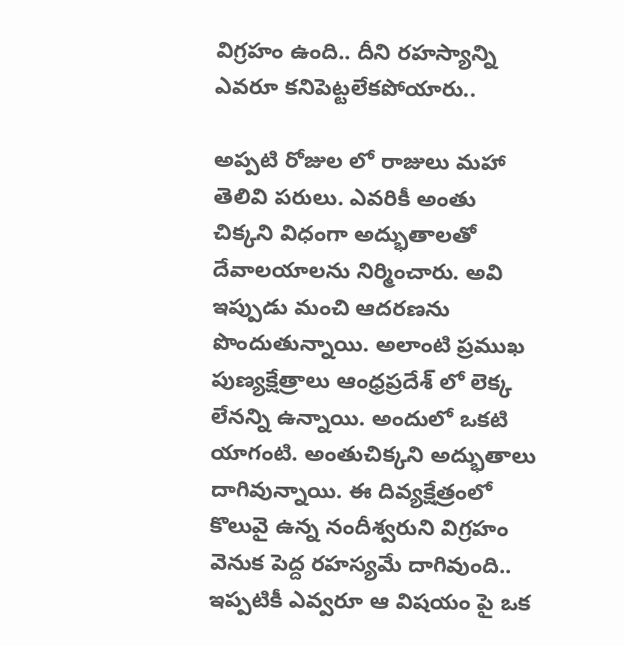విగ్ర‌హం ఉంది.. దీని ర‌హ‌స్యాన్ని ఎవ‌రూ క‌నిపెట్ట‌లేక‌పోయారు..

అప్పటి రోజుల లో రాజులు మహా తెలివి పరులు. ఎవరికీ అంతు చిక్కని విధంగా అద్భుతాలతో దేవాలయాలను నిర్మించారు. అవి ఇప్పుడు మంచి ఆదరణను పొందుతున్నాయి. అలాంటి ప్రముఖ పుణ్యక్షేత్రాలు ఆంధ్రప్రదేశ్ లో లెక్క లేనన్ని ఉన్నాయి. అందులో ఒకటి యాగంటి. అంతుచిక్కని అద్భుతాలు దాగివున్నాయి. ఈ దివ్యక్షేత్రంలో కొలువై ఉన్న నందీశ్వరుని విగ్రహం వెనుక పెద్ద రహస్యమే దాగివుంది.. ఇప్పటికీ ఎవ్వరూ ఆ విషయం పై ఒక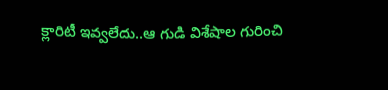క్లారిటీ ఇవ్వలేదు..ఆ గుడి విశేషాల గురించి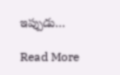ఇప్పుడు…

Read More